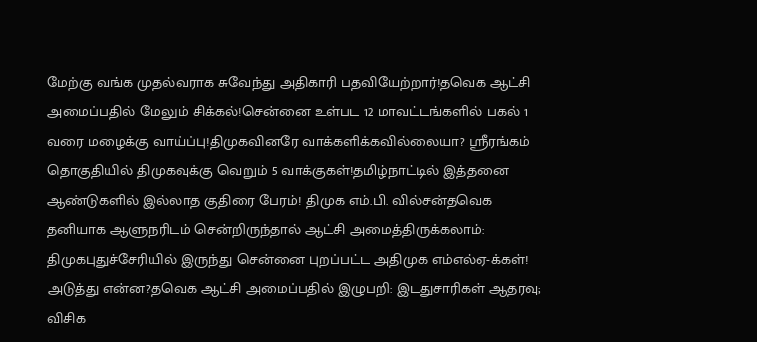மேற்கு வங்க முதல்வராக சுவேந்து அதிகாரி பதவியேற்றார்!தவெக ஆட்சி அமைப்பதில் மேலும் சிக்கல்!சென்னை உள்பட 12 மாவட்டங்களில் பகல் 1 வரை மழைக்கு வாய்ப்பு!திமுகவினரே வாக்களிக்கவில்லையா? ஸ்ரீரங்கம் தொகுதியில் திமுகவுக்கு வெறும் 5 வாக்குகள்!தமிழ்நாட்டில் இத்தனை ஆண்டுகளில் இல்லாத குதிரை பேரம்! திமுக எம்.பி. வில்சன்தவெக தனியாக ஆளுநரிடம் சென்றிருந்தால் ஆட்சி அமைத்திருக்கலாம்: திமுகபுதுச்சேரியில் இருந்து சென்னை புறப்பட்ட அதிமுக எம்எல்ஏ-க்கள்! அடுத்து என்ன?தவெக ஆட்சி அமைப்பதில் இழுபறி: இடதுசாரிகள் ஆதரவு; விசிக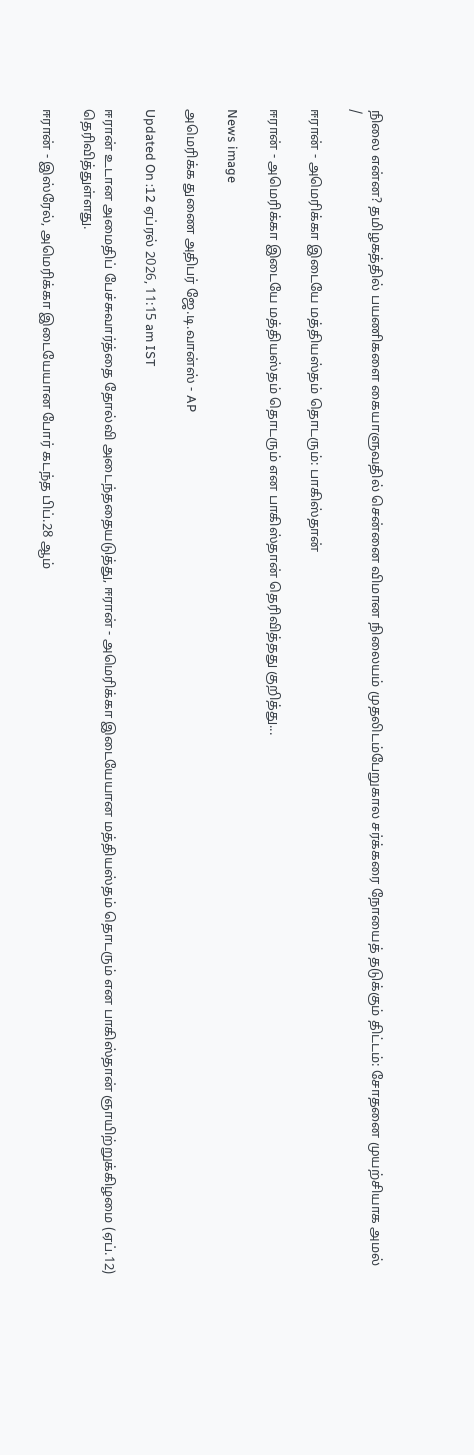நிலை என்ன? தமிழகத்தில் பயணிகளை கையாளுவதில் சென்னை விமான நிலையம் முதலிடம்பேறுகால சர்க்கரை நோயைத் தடுக்கும் திட்டம்: சோதனை முயற்சியாக அமல்
/

ஈரான் - அமெரிக்கா இடையே மத்தியஸ்தம் தொடரும்: பாகிஸ்தான்

ஈரான் - அமெரிக்கா இடையே மத்தியஸ்தம் தொடரும் என பாகிஸ்தான் தெரிவித்தது குறித்து...

News image

அமெரிக்க துணை அதிபர் ஜே.டி.வான்ஸ் - AP

Updated On :12 ஏப்ரல் 2026, 11:15 am IST

ஈரான் உடான அமைதிப் பேச்சுவார்த்தை தோல்வி அடைந்ததையடுத்து, ஈரான் - அமெரிக்கா இடையேயான மத்தியஸ்தம் தொடரும் என பாகிஸ்தான் ஞாயிற்றுக்கிழமை (ஏப்.12) தெரிவித்துள்ளது.

ஈரான் - இஸ்ரேல், அமெரிக்கா இடையேயான போர் கடந்த பிப்.28 ஆம்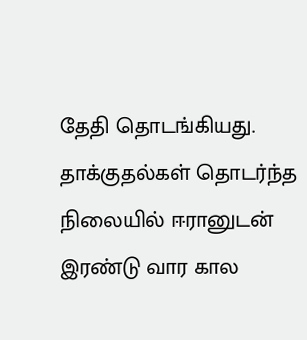தேதி தொடங்கியது.  தாக்குதல்கள் தொடர்ந்த நிலையில் ஈரானுடன் இரண்டு வார கால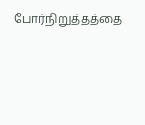போர்நிறுத்தத்தை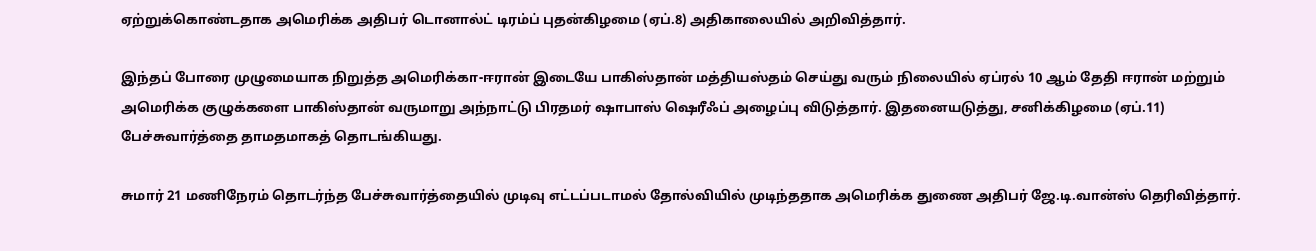ஏற்றுக்கொண்டதாக அமெரிக்க அதிபர் டொனால்ட் டிரம்ப் புதன்கிழமை (ஏப்.8) அதிகாலையில் அறிவித்தார்.

இந்தப் போரை முழுமையாக நிறுத்த அமெரிக்கா-ஈரான் இடையே பாகிஸ்தான் மத்தியஸ்தம் செய்து வரும் நிலையில் ஏப்ரல் 10 ஆம் தேதி ஈரான் மற்றும் அமெரிக்க குழுக்களை பாகிஸ்தான் வருமாறு அந்நாட்டு பிரதமர் ஷாபாஸ் ஷெரீஃப் அழைப்பு விடுத்தார். இதனையடுத்து, சனிக்கிழமை (ஏப்.11) பேச்சுவார்த்தை தாமதமாகத் தொடங்கியது.

சுமார் 21 மணிநேரம் தொடர்ந்த பேச்சுவார்த்தையில் முடிவு எட்டப்படாமல் தோல்வியில் முடிந்ததாக அமெரிக்க துணை அதிபர் ஜே.டி.வான்ஸ் தெரிவித்தார்.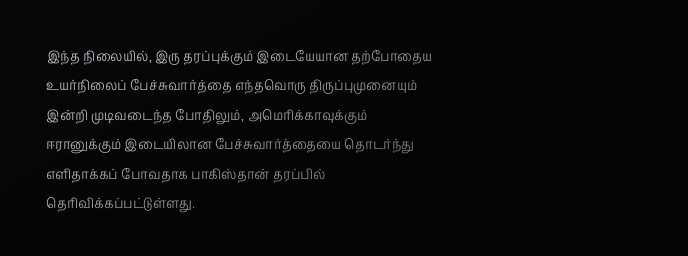இந்த நிலையில், இரு தரப்புக்கும் இடையேயான தற்போதைய உயர்நிலைப் பேச்சுவார்த்தை எந்தவொரு திருப்புமுனையும் இன்றி முடிவடைந்த போதிலும், அமெரிக்காவுக்கும் ஈரானுக்கும் இடையிலான பேச்சுவார்த்தையை தொடர்ந்து எளிதாக்கப் போவதாக பாகிஸ்தான் தரப்பில் தெரிவிக்கப்பட்டுள்ளது.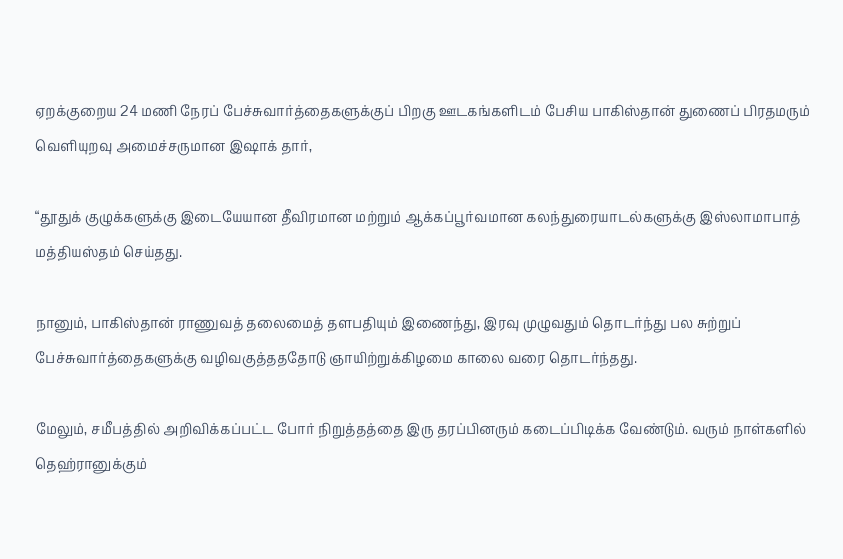ஏறக்குறைய 24 மணி நேரப் பேச்சுவார்த்தைகளுக்குப் பிறகு ஊடகங்களிடம் பேசிய பாகிஸ்தான் துணைப் பிரதமரும் வெளியுறவு அமைச்சருமான இஷாக் தார்,

“தூதுக் குழுக்களுக்கு இடையேயான தீவிரமான மற்றும் ஆக்கப்பூர்வமான கலந்துரையாடல்களுக்கு இஸ்லாமாபாத் மத்தியஸ்தம் செய்தது.

நானும், பாகிஸ்தான் ராணுவத் தலைமைத் தளபதியும் இணைந்து, இரவு முழுவதும் தொடர்ந்து பல சுற்றுப் பேச்சுவார்த்தைகளுக்கு வழிவகுத்தததோடு ஞாயிற்றுக்கிழமை காலை வரை தொடர்ந்தது.

மேலும், சமீபத்தில் அறிவிக்கப்பட்ட போர் நிறுத்தத்தை இரு தரப்பினரும் கடைப்பிடிக்க வேண்டும். வரும் நாள்களில் தெஹ்ரானுக்கும்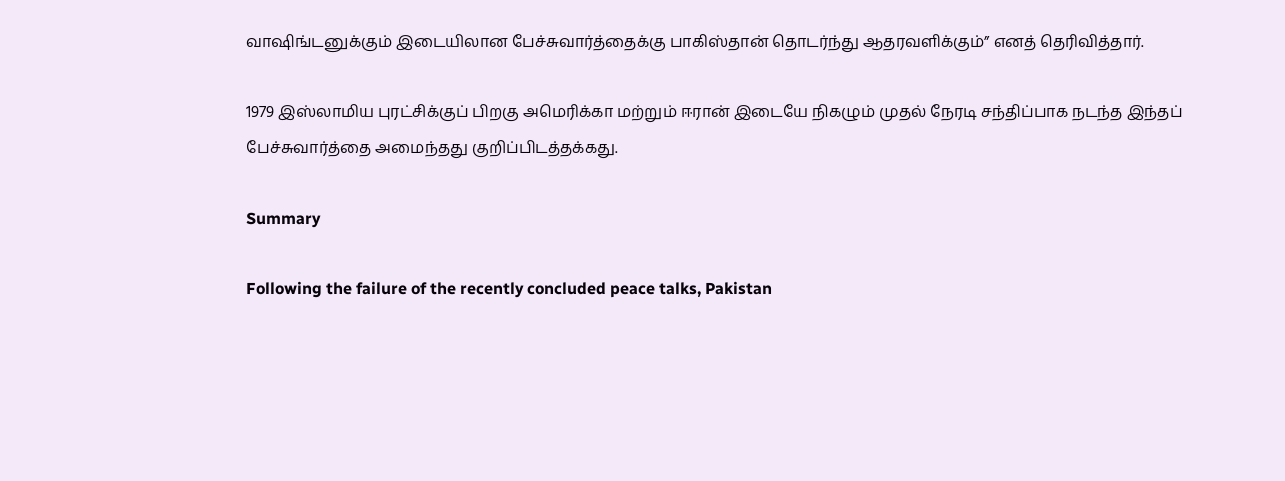வாஷிங்டனுக்கும் இடையிலான பேச்சுவார்த்தைக்கு பாகிஸ்தான் தொடர்ந்து ஆதரவளிக்கும்” எனத் தெரிவித்தார்.

1979 இஸ்லாமிய புரட்சிக்குப் பிறகு அமெரிக்கா மற்றும் ஈரான் இடையே நிகழும் முதல் நேரடி சந்திப்பாக நடந்த இந்தப் பேச்சுவார்த்தை அமைந்தது குறிப்பிடத்தக்கது.

Summary

Following the failure of the recently concluded peace talks, Pakistan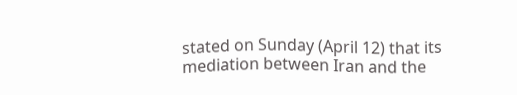stated on Sunday (April 12) that its mediation between Iran and the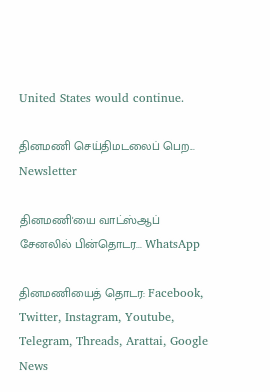United States would continue.

தினமணி செய்திமடலைப் பெற... Newsletter

தினமணி'யை வாட்ஸ்ஆப் சேனலில் பின்தொடர... WhatsApp

தினமணியைத் தொடர: Facebook, Twitter, Instagram, Youtube, Telegram, Threads, Arattai, Google News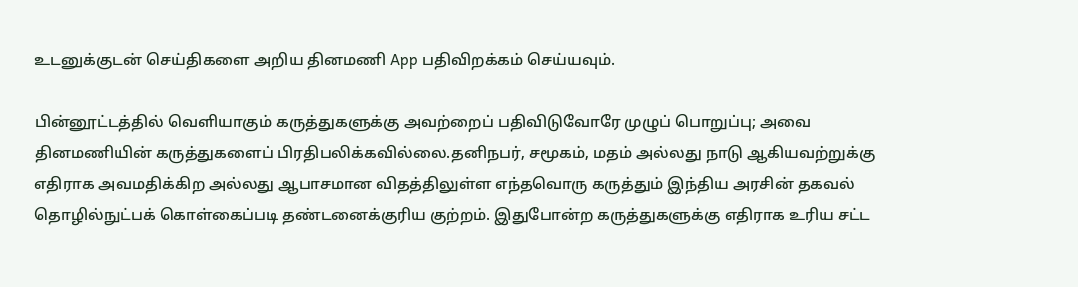உடனுக்குடன் செய்திகளை அறிய தினமணி App பதிவிறக்கம் செய்யவும்.

பின்னூட்டத்தில் வெளியாகும் கருத்துகளுக்கு அவற்றைப் பதிவிடுவோரே முழுப் பொறுப்பு; அவை தினமணியின் கருத்துகளைப் பிரதிபலிக்கவில்லை.தனிநபர், சமூகம், மதம் அல்லது நாடு ஆகியவற்றுக்கு எதிராக அவமதிக்கிற அல்லது ஆபாசமான விதத்திலுள்ள எந்தவொரு கருத்தும் இந்திய அரசின் தகவல் தொழில்நுட்பக் கொள்கைப்படி தண்டனைக்குரிய குற்றம். இதுபோன்ற கருத்துகளுக்கு எதிராக உரிய சட்ட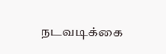நடவடிக்கை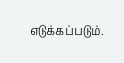எடுக்கப்படும்.